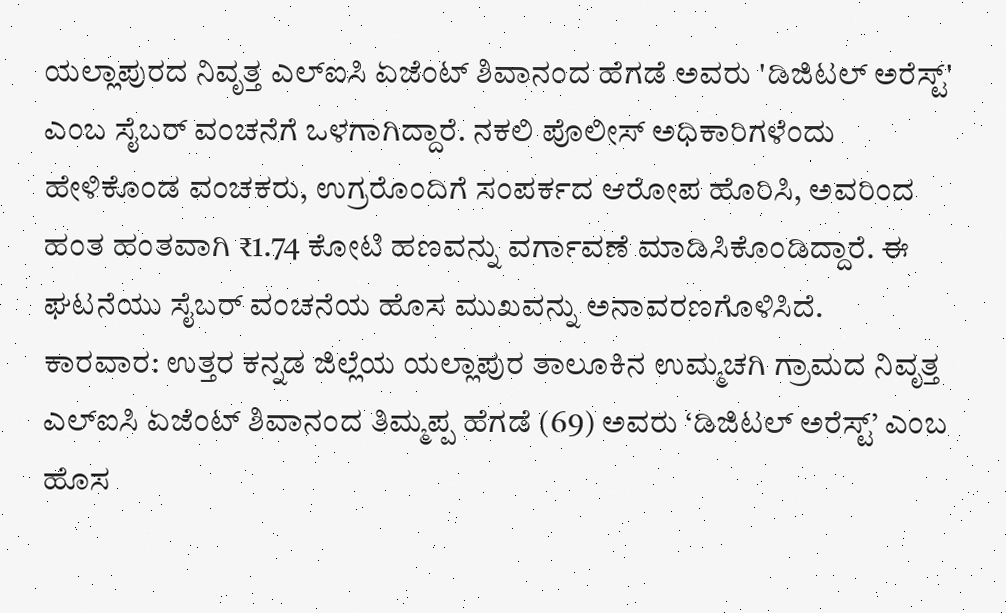ಯಲ್ಲಾಪುರದ ನಿವೃತ್ತ ಎಲ್ಐಸಿ ಏಜೆಂಟ್ ಶಿವಾನಂದ ಹೆಗಡೆ ಅವರು 'ಡಿಜಿಟಲ್ ಅರೆಸ್ಟ್' ಎಂಬ ಸೈಬರ್ ವಂಚನೆಗೆ ಒಳಗಾಗಿದ್ದಾರೆ. ನಕಲಿ ಪೊಲೀಸ್ ಅಧಿಕಾರಿಗಳೆಂದು ಹೇಳಿಕೊಂಡ ವಂಚಕರು, ಉಗ್ರರೊಂದಿಗೆ ಸಂಪರ್ಕದ ಆರೋಪ ಹೊರಿಸಿ, ಅವರಿಂದ ಹಂತ ಹಂತವಾಗಿ ₹1.74 ಕೋಟಿ ಹಣವನ್ನು ವರ್ಗಾವಣೆ ಮಾಡಿಸಿಕೊಂಡಿದ್ದಾರೆ. ಈ ಘಟನೆಯು ಸೈಬರ್ ವಂಚನೆಯ ಹೊಸ ಮುಖವನ್ನು ಅನಾವರಣಗೊಳಿಸಿದೆ.
ಕಾರವಾರ: ಉತ್ತರ ಕನ್ನಡ ಜಿಲ್ಲೆಯ ಯಲ್ಲಾಪುರ ತಾಲೂಕಿನ ಉಮ್ಮಚಗಿ ಗ್ರಾಮದ ನಿವೃತ್ತ ಎಲ್ಐಸಿ ಏಜೆಂಟ್ ಶಿವಾನಂದ ತಿಮ್ಮಪ್ಪ ಹೆಗಡೆ (69) ಅವರು ‘ಡಿಜಿಟಲ್ ಅರೆಸ್ಟ್’ ಎಂಬ ಹೊಸ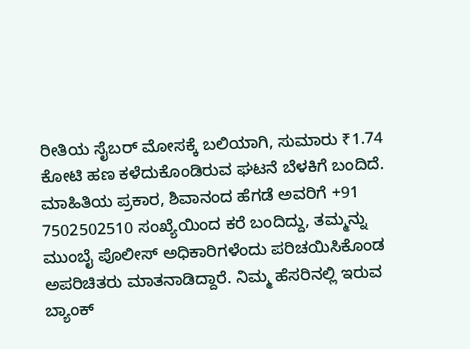ರೀತಿಯ ಸೈಬರ್ ಮೋಸಕ್ಕೆ ಬಲಿಯಾಗಿ, ಸುಮಾರು ₹1.74 ಕೋಟಿ ಹಣ ಕಳೆದುಕೊಂಡಿರುವ ಘಟನೆ ಬೆಳಕಿಗೆ ಬಂದಿದೆ.
ಮಾಹಿತಿಯ ಪ್ರಕಾರ, ಶಿವಾನಂದ ಹೆಗಡೆ ಅವರಿಗೆ +91 7502502510 ಸಂಖ್ಯೆಯಿಂದ ಕರೆ ಬಂದಿದ್ದು, ತಮ್ಮನ್ನು ಮುಂಬೈ ಪೊಲೀಸ್ ಅಧಿಕಾರಿಗಳೆಂದು ಪರಿಚಯಿಸಿಕೊಂಡ ಅಪರಿಚಿತರು ಮಾತನಾಡಿದ್ದಾರೆ. ನಿಮ್ಮ ಹೆಸರಿನಲ್ಲಿ ಇರುವ ಬ್ಯಾಂಕ್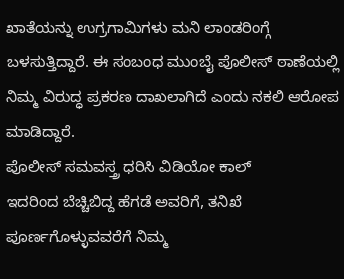ಖಾತೆಯನ್ನು ಉಗ್ರಗಾಮಿಗಳು ಮನಿ ಲಾಂಡರಿಂಗ್ಗೆ ಬಳಸುತ್ತಿದ್ದಾರೆ. ಈ ಸಂಬಂಧ ಮುಂಬೈ ಪೊಲೀಸ್ ಠಾಣೆಯಲ್ಲಿ ನಿಮ್ಮ ವಿರುದ್ಧ ಪ್ರಕರಣ ದಾಖಲಾಗಿದೆ ಎಂದು ನಕಲಿ ಆರೋಪ ಮಾಡಿದ್ದಾರೆ.
ಪೊಲೀಸ್ ಸಮವಸ್ತ್ರ ಧರಿಸಿ ವಿಡಿಯೋ ಕಾಲ್
ಇದರಿಂದ ಬೆಚ್ಚಿಬಿದ್ದ ಹೆಗಡೆ ಅವರಿಗೆ, ತನಿಖೆ ಪೂರ್ಣಗೊಳ್ಳುವವರೆಗೆ ನಿಮ್ಮ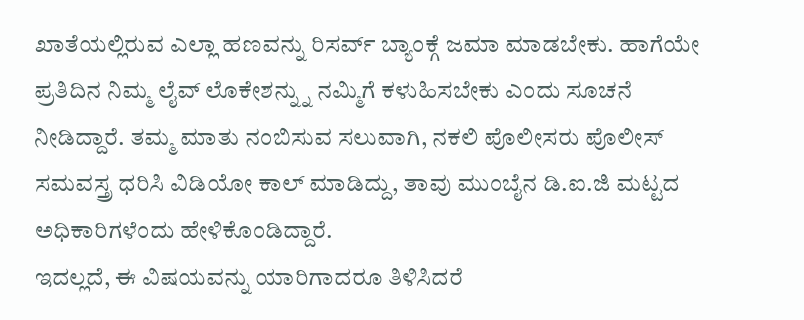ಖಾತೆಯಲ್ಲಿರುವ ಎಲ್ಲಾ ಹಣವನ್ನು ರಿಸರ್ವ್ ಬ್ಯಾಂಕ್ಗೆ ಜಮಾ ಮಾಡಬೇಕು. ಹಾಗೆಯೇ ಪ್ರತಿದಿನ ನಿಮ್ಮ ಲೈವ್ ಲೊಕೇಶನ್ನ್ನು ನಮ್ಮಿಗೆ ಕಳುಹಿಸಬೇಕು ಎಂದು ಸೂಚನೆ ನೀಡಿದ್ದಾರೆ. ತಮ್ಮ ಮಾತು ನಂಬಿಸುವ ಸಲುವಾಗಿ, ನಕಲಿ ಪೊಲೀಸರು ಪೊಲೀಸ್ ಸಮವಸ್ತ್ರ ಧರಿಸಿ ವಿಡಿಯೋ ಕಾಲ್ ಮಾಡಿದ್ದು, ತಾವು ಮುಂಬೈನ ಡಿ.ಐ.ಜಿ ಮಟ್ಟದ ಅಧಿಕಾರಿಗಳೆಂದು ಹೇಳಿಕೊಂಡಿದ್ದಾರೆ.
ಇದಲ್ಲದೆ, ಈ ವಿಷಯವನ್ನು ಯಾರಿಗಾದರೂ ತಿಳಿಸಿದರೆ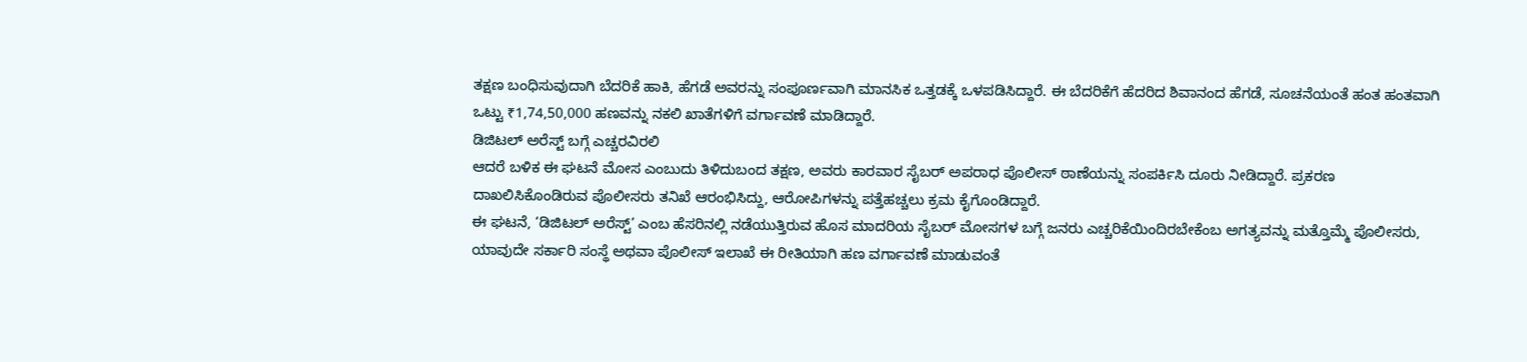ತಕ್ಷಣ ಬಂಧಿಸುವುದಾಗಿ ಬೆದರಿಕೆ ಹಾಕಿ, ಹೆಗಡೆ ಅವರನ್ನು ಸಂಪೂರ್ಣವಾಗಿ ಮಾನಸಿಕ ಒತ್ತಡಕ್ಕೆ ಒಳಪಡಿಸಿದ್ದಾರೆ. ಈ ಬೆದರಿಕೆಗೆ ಹೆದರಿದ ಶಿವಾನಂದ ಹೆಗಡೆ, ಸೂಚನೆಯಂತೆ ಹಂತ ಹಂತವಾಗಿ ಒಟ್ಟು ₹1,74,50,000 ಹಣವನ್ನು ನಕಲಿ ಖಾತೆಗಳಿಗೆ ವರ್ಗಾವಣೆ ಮಾಡಿದ್ದಾರೆ.
ಡಿಜಿಟಲ್ ಅರೆಸ್ಟ್ ಬಗ್ಗೆ ಎಚ್ಚರವಿರಲಿ
ಆದರೆ ಬಳಿಕ ಈ ಘಟನೆ ಮೋಸ ಎಂಬುದು ತಿಳಿದುಬಂದ ತಕ್ಷಣ, ಅವರು ಕಾರವಾರ ಸೈಬರ್ ಅಪರಾಧ ಪೊಲೀಸ್ ಠಾಣೆಯನ್ನು ಸಂಪರ್ಕಿಸಿ ದೂರು ನೀಡಿದ್ದಾರೆ. ಪ್ರಕರಣ ದಾಖಲಿಸಿಕೊಂಡಿರುವ ಪೊಲೀಸರು ತನಿಖೆ ಆರಂಭಿಸಿದ್ದು, ಆರೋಪಿಗಳನ್ನು ಪತ್ತೆಹಚ್ಚಲು ಕ್ರಮ ಕೈಗೊಂಡಿದ್ದಾರೆ.
ಈ ಘಟನೆ, ‘ಡಿಜಿಟಲ್ ಅರೆಸ್ಟ್’ ಎಂಬ ಹೆಸರಿನಲ್ಲಿ ನಡೆಯುತ್ತಿರುವ ಹೊಸ ಮಾದರಿಯ ಸೈಬರ್ ಮೋಸಗಳ ಬಗ್ಗೆ ಜನರು ಎಚ್ಚರಿಕೆಯಿಂದಿರಬೇಕೆಂಬ ಅಗತ್ಯವನ್ನು ಮತ್ತೊಮ್ಮೆ ಪೊಲೀಸರು, ಯಾವುದೇ ಸರ್ಕಾರಿ ಸಂಸ್ಥೆ ಅಥವಾ ಪೊಲೀಸ್ ಇಲಾಖೆ ಈ ರೀತಿಯಾಗಿ ಹಣ ವರ್ಗಾವಣೆ ಮಾಡುವಂತೆ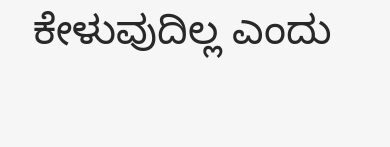ಕೇಳುವುದಿಲ್ಲ ಎಂದು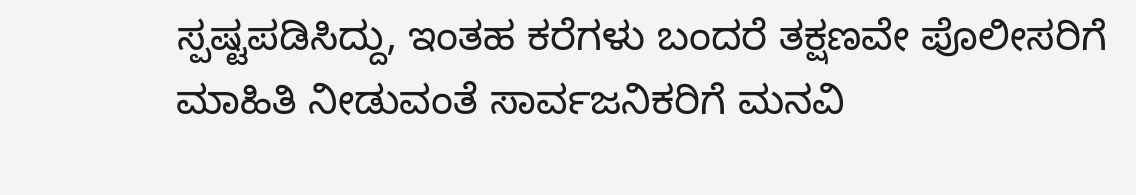ಸ್ಪಷ್ಟಪಡಿಸಿದ್ದು, ಇಂತಹ ಕರೆಗಳು ಬಂದರೆ ತಕ್ಷಣವೇ ಪೊಲೀಸರಿಗೆ ಮಾಹಿತಿ ನೀಡುವಂತೆ ಸಾರ್ವಜನಿಕರಿಗೆ ಮನವಿ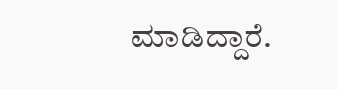ಮಾಡಿದ್ದಾರೆ.